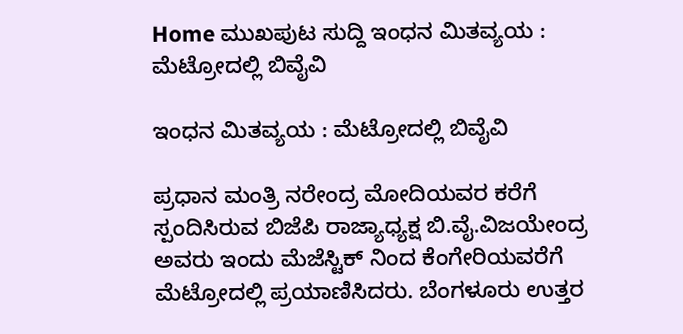Home ಮುಖಪುಟ ಸುದ್ದಿ ಇಂಧನ ಮಿತವ್ಯಯ : ಮೆಟ್ರೋದಲ್ಲಿ ಬಿವೈವಿ

ಇಂಧನ ಮಿತವ್ಯಯ : ಮೆಟ್ರೋದಲ್ಲಿ ಬಿವೈವಿ

ಪ್ರಧಾನ ಮಂತ್ರಿ ನರೇಂದ್ರ ಮೋದಿಯವರ ಕರೆಗೆ ಸ್ಪಂದಿಸಿರುವ ಬಿಜೆಪಿ ರಾಜ್ಯಾಧ್ಯಕ್ಷ ಬಿ.ವೈ.ವಿಜಯೇಂದ್ರ ಅವರು ಇಂದು ಮೆಜೆಸ್ಟಿಕ್ ನಿಂದ ಕೆಂಗೇರಿಯವರೆಗೆ ಮೆಟ್ರೋದಲ್ಲಿ ಪ್ರಯಾಣಿಸಿದರು. ಬೆಂಗಳೂರು ಉತ್ತರ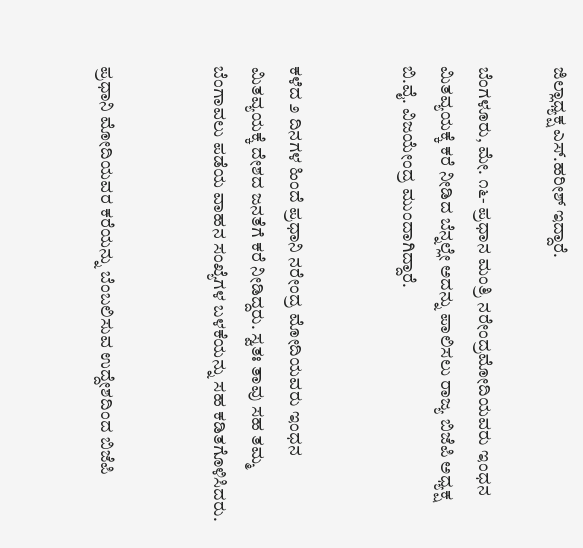ಜಿಲ್ಲಾಧ್ಯಕ್ಷ ಎಸ್.ಹರೀಶ್ ಇದ್ದಾರೆ.

ಬೆಂಗಳೂರು, ಮೇ. ೧೬- ಪ್ರಧಾನ ಮಂತ್ರಿ ನರೇಂದ್ರಮೋದಿಯವರು ಇಂಧನ ಮಿತವ್ಯಯಕ್ಕೆ ಕರೆ ನೀಡಿದ ಬೆನ್ನಲ್ಲೇ ಅದನ್ನು ಪಾಲಿಸಲು ರಾಜ್ಯ ಬಿಜೆಪಿ ಅಧ್ಯಕ್ಷ ಬಿ.ವೈ. ವಿಜಯೇಂದ್ರ ಮುಂದಾಗಿದ್ದಾರೆ.


ಕಳೆದ ೨ ದಿನಗಳ ಹಿಂದೆ ಪ್ರಧಾನಿ ನರೇಂದ್ರ ಮೋದಿಯವರು ಇಂಧನ ಮಿತವ್ಯಯಕ್ಕೆ ದೇಶದ ಜನತೆಗೆ ಕರೆ ನೀಡಿದ್ದರು. ಸ್ವತಃ ತಾವು ಸಹ ತಮ್ಮ ಬೆಂಗಾವಲು ಪಡೆಯ ವಾಹನ ಸಂಖ್ಯೆಗಳ ಬಳಕೆಯನ್ನು ಸಹ ಕಡಿತಗೊಳಿಸಿದರು.


ಪ್ರಧಾನಿ ಮೋದಿಯವರ ಕರೆಯನ್ನು ಬೆಂಬಲಿಸುವ ಉದ್ದೇಶದಿಂದ ಬಿಜೆಪಿ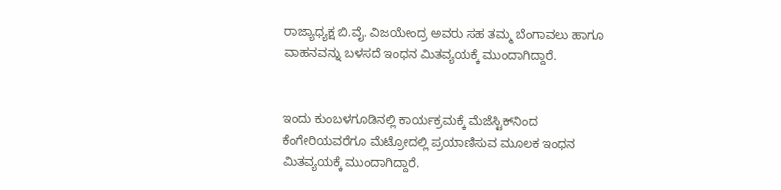ರಾಜ್ಯಾಧ್ಯಕ್ಷ ಬಿ.ವೈ. ವಿಜಯೇಂದ್ರ ಅವರು ಸಹ ತಮ್ಮ ಬೆಂಗಾವಲು ಹಾಗೂ ವಾಹನವನ್ನು ಬಳಸದೆ ಇಂಧನ ಮಿತವ್ಯಯಕ್ಕೆ ಮುಂದಾಗಿದ್ದಾರೆ.


ಇಂದು ಕುಂಬಳಗೂಡಿನಲ್ಲಿ ಕಾರ್ಯಕ್ರಮಕ್ಕೆ ಮೆಜೆಸ್ಟಿಕ್‌ನಿಂದ ಕೆಂಗೇರಿಯವರೆಗೂ ಮೆಟ್ರೋದಲ್ಲಿ ಪ್ರಯಾಣಿಸುವ ಮೂಲಕ ಇಂಧನ ಮಿತವ್ಯಯಕ್ಕೆ ಮುಂದಾಗಿದ್ದಾರೆ.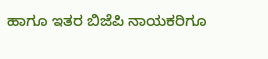ಹಾಗೂ ಇತರ ಬಿಜೆಪಿ ನಾಯಕರಿಗೂ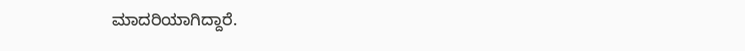ಮಾದರಿಯಾಗಿದ್ದಾರೆ.